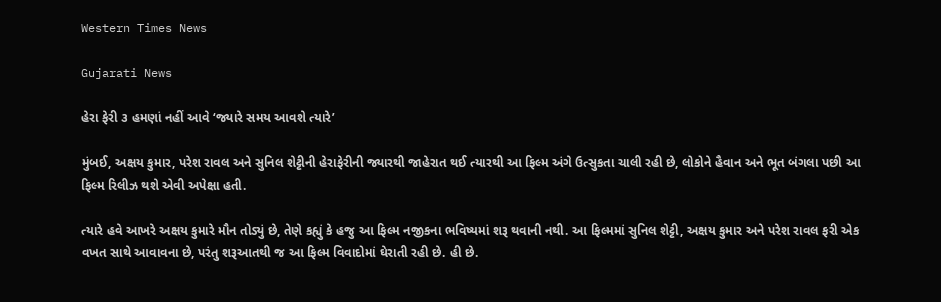Western Times News

Gujarati News

હેરા ફેરી ૩ હમણાં નહીં આવે ‘જ્યારે સમય આવશે ત્યારે’

મુંબઈ, અક્ષય કુમાર, પરેશ રાવલ અને સુનિલ શેટ્ટીની હેરાફેરીની જ્યારથી જાહેરાત થઈ ત્યારથી આ ફિલ્મ અંગે ઉત્સુકતા ચાલી રહી છે, લોકોને હૈવાન અને ભૂત બંગલા પછી આ ફિલ્મ રિલીઝ થશે એવી અપેક્ષા હતી.

ત્યારે હવે આખરે અક્ષય કુમારે મૌન તોડ્યું છે, તેણે કહ્યું કે હજુ આ ફિલ્મ નજીકના ભવિષ્યમાં શરૂ થવાની નથી. આ ફિલ્મમાં સુનિલ શેટ્ટી, અક્ષય કુમાર અને પરેશ રાવલ ફરી એક વખત સાથે આવાવના છે, પરંતુ શરૂઆતથી જ આ ફિલ્મ વિવાદોમાં ઘેરાતી રહી છે. હી છે.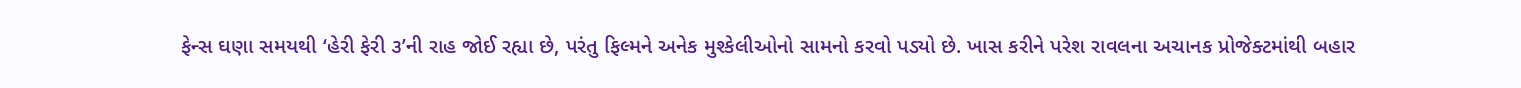ફેન્સ ઘણા સમયથી ‘હેરી ફેરી ૩’ની રાહ જોઈ રહ્યા છે, પરંતુ ફિલ્મને અનેક મુશ્કેલીઓનો સામનો કરવો પડ્યો છે. ખાસ કરીને પરેશ રાવલના અચાનક પ્રોજેક્ટમાંથી બહાર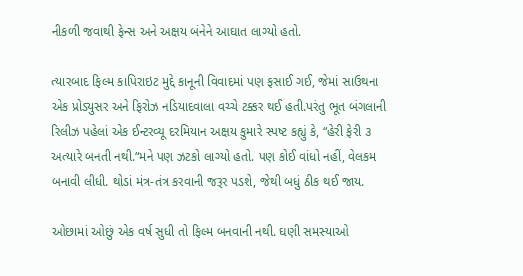નીકળી જવાથી ફેન્સ અને અક્ષય બંનેને આઘાત લાગ્યો હતો.

ત્યારબાદ ફિલ્મ કાપિરાઇટ મુદ્દે કાનૂની વિવાદમાં પણ ફસાઈ ગઈ, જેમાં સાઉથના એક પ્રોડ્યુસર અને ફિરોઝ નડિયાદવાલા વચ્ચે ટક્કર થઈ હતી.પરંતુ ભૂત બંગલાની રિલીઝ પહેલાં એક ઈન્ટરવ્યૂ દરમિયાન અક્ષય કુમારે સ્પષ્ટ કહ્યું કે, “હેરી ફેરી ૩ અત્યારે બનતી નથી.“મને પણ ઝટકો લાગ્યો હતો. પણ કોઈ વાંધો નહીં, વેલકમ બનાવી લીધી. થોડાં મંત્ર-તંત્ર કરવાની જરૂર પડશે, જેથી બધું ઠીક થઈ જાય.

ઓછામાં ઓછું એક વર્ષ સુધી તો ફિલ્મ બનવાની નથી. ઘણી સમસ્યાઓ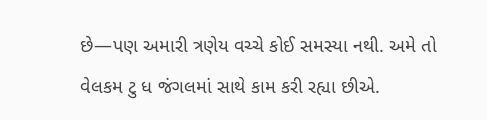છે—પણ અમારી ત્રણેય વચ્ચે કોઈ સમસ્યા નથી. અમે તો વેલકમ ટુ ધ જંગલમાં સાથે કામ કરી રહ્યા છીએ.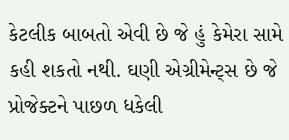કેટલીક બાબતો એવી છે જે હું કેમેરા સામે કહી શકતો નથી. ઘણી એગ્રીમેન્ટ્‌સ છે જે પ્રોજેક્ટને પાછળ ધકેલી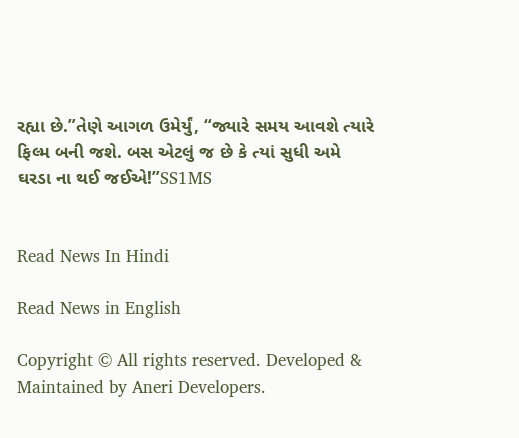રહ્યા છે.”તેણે આગળ ઉમેર્યું, “જ્યારે સમય આવશે ત્યારે ફિલ્મ બની જશે. બસ એટલું જ છે કે ત્યાં સુધી અમે ઘરડા ના થઈ જઈએ!”SS1MS


Read News In Hindi

Read News in English

Copyright © All rights reserved. Developed & Maintained by Aneri Developers.